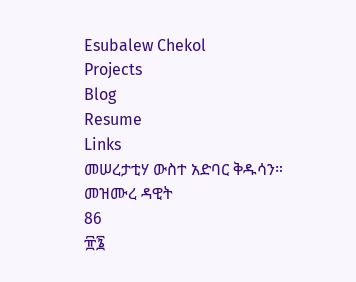Esubalew Chekol
Projects
Blog
Resume
Links
መሠረታቲሃ ውስተ አድባር ቅዱሳን።
መዝሙረ ዳዊት
86
፹፮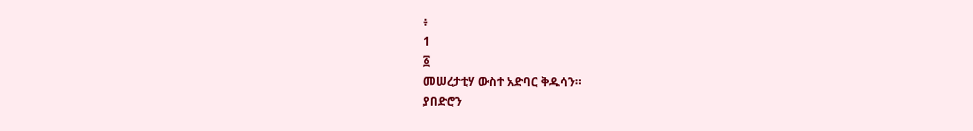፥
1
፩
መሠረታቲሃ ውስተ አድባር ቅዱሳን።
ያበድሮን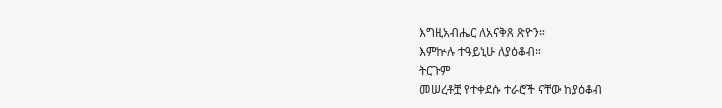እግዚአብሔር ለአናቅጸ ጽዮን።
እምኵሉ ተዓይኒሁ ለያዕቆብ።
ትርጉም
መሠረቶቿ የተቀደሱ ተራሮች ናቸው ከያዕቆብ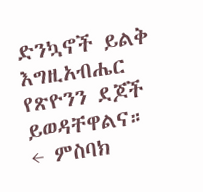ድንኳኖች ይልቅ እግዚአብሔር የጽዮንን ደጆች
ይወዳቸዋልና።
← ምስባክ